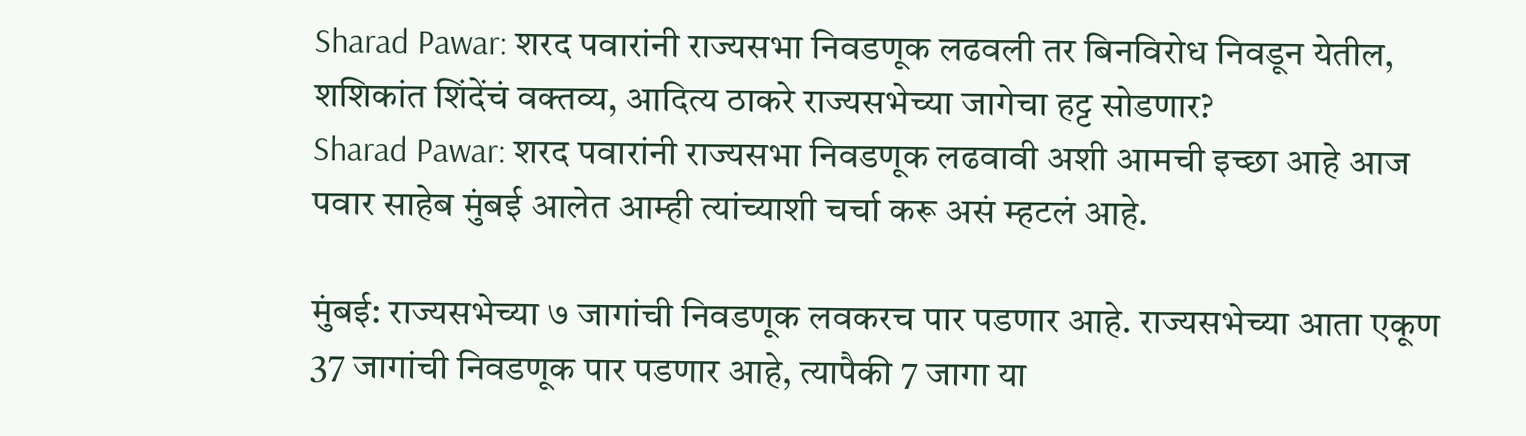Sharad Pawar: शरद पवारांनी राज्यसभा निवडणूक लढवली तर बिनविरोध निवडून येतील, शशिकांत शिंदेंचं वक्तव्य, आदित्य ठाकरे राज्यसभेच्या जागेचा हट्ट सोडणार?
Sharad Pawar: शरद पवारांनी राज्यसभा निवडणूक लढवावी अशी आमची इच्छा आहे आज पवार साहेब मुंबई आलेत आम्ही त्यांच्याशी चर्चा करू असं म्हटलं आहे.

मुंबई: राज्यसभेच्या ७ जागांची निवडणूक लवकरच पार पडणार आहे. राज्यसभेच्या आता एकूण 37 जागांची निवडणूक पार पडणार आहे, त्यापैकी 7 जागा या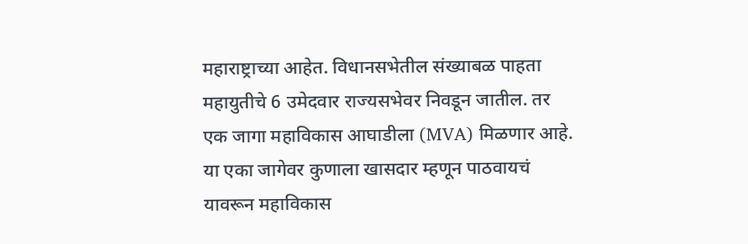महाराष्ट्राच्या आहेत. विधानसभेतील संख्याबळ पाहता महायुतीचे 6 उमेदवार राज्यसभेवर निवडून जातील. तर एक जागा महाविकास आघाडीला (MVA) मिळणार आहे. या एका जागेवर कुणाला खासदार म्हणून पाठवायचं यावरून महाविकास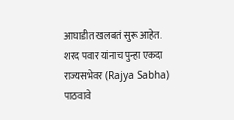आघाडीत खलबतं सुरू आहेत. शरद पवार यांनाच पुन्हा एकदा राज्यसभेवर (Rajya Sabha) पाठवावे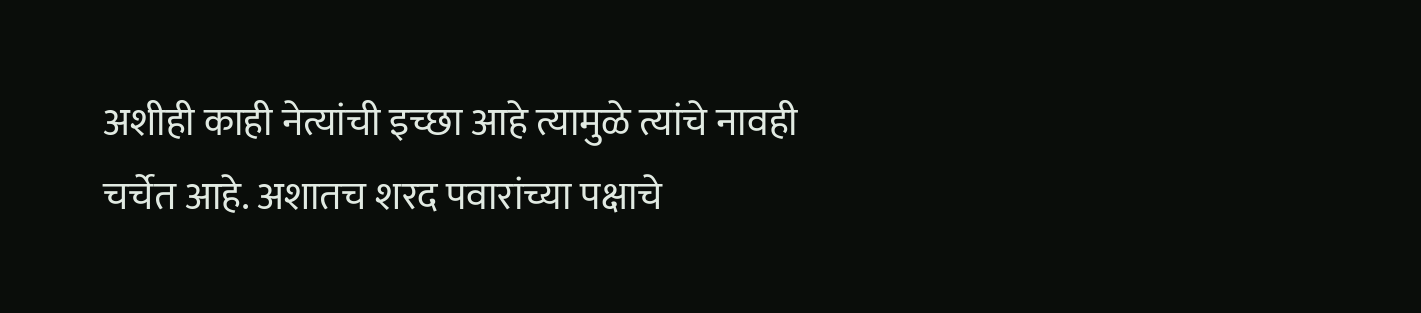अशीही काही नेत्यांची इच्छा आहे त्यामुळे त्यांचे नावही चर्चेत आहे. अशातच शरद पवारांच्या पक्षाचे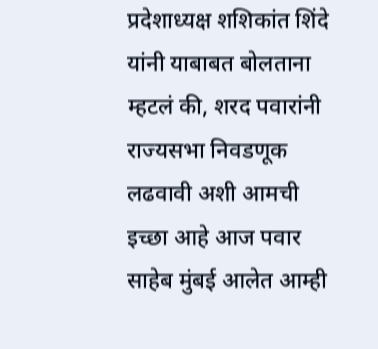प्रदेशाध्यक्ष शशिकांत शिंदे यांनी याबाबत बोलताना म्हटलं की, शरद पवारांनी राज्यसभा निवडणूक लढवावी अशी आमची इच्छा आहे आज पवार साहेब मुंबई आलेत आम्ही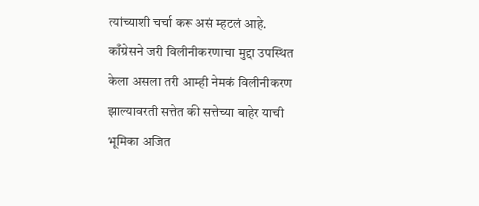त्यांच्याशी चर्चा करू असं म्हटलं आहे.
काँग्रेसने जरी विलीनीकरणाचा मुद्दा उपस्थित केला असला तरी आम्ही नेमकं विलीनीकरण झाल्यावरती सत्तेत की सत्तेच्या बाहेर याची भूमिका अजित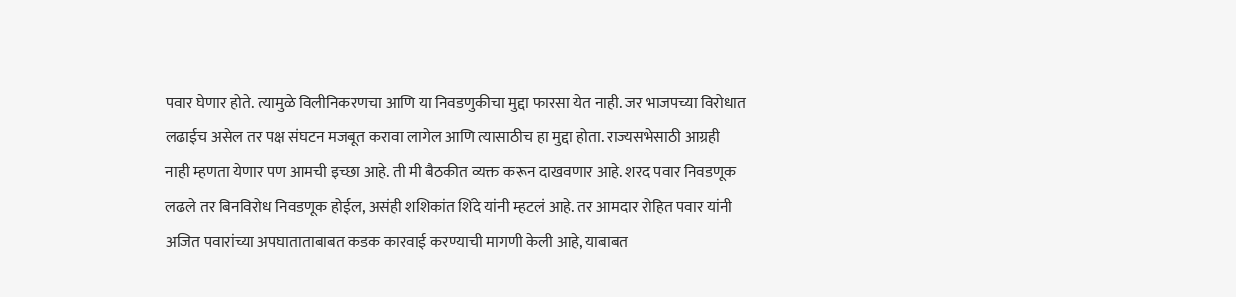पवार घेणार होते. त्यामुळे विलीनिकरणचा आणि या निवडणुकीचा मुद्दा फारसा येत नाही. जर भाजपच्या विरोधात लढाईच असेल तर पक्ष संघटन मजबूत करावा लागेल आणि त्यासाठीच हा मुद्दा होता. राज्यसभेसाठी आग्रही नाही म्हणता येणार पण आमची इच्छा आहे. ती मी बैठकीत व्यक्त करून दाखवणार आहे. शरद पवार निवडणूक लढले तर बिनविरोध निवडणूक होईल, असंही शशिकांत शिंदे यांनी म्हटलं आहे. तर आमदार रोहित पवार यांनी अजित पवारांच्या अपघाताताबाबत कडक कारवाई करण्याची मागणी केली आहे, याबाबत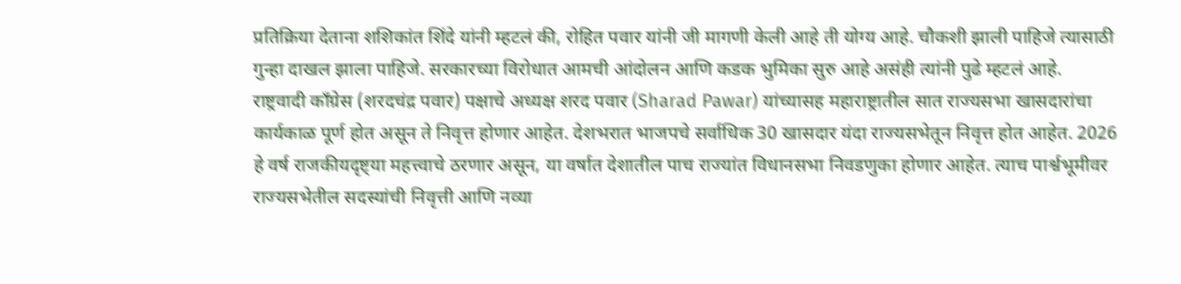प्रतिक्रिया देताना शशिकांत शिंदे यांनी म्हटलं की, रोहित पवार यांनी जी मागणी केली आहे ती योग्य आहे. चौकशी झाली पाहिजे त्यासाठी गुन्हा दाखल झाला पाहिजे. सरकारच्या विरोधात आमची आंदोलन आणि कडक भुमिका सुरु आहे असंही त्यांनी पुढे म्हटलं आहे.
राष्ट्रवादी काँग्रेस (शरदचंद्र पवार) पक्षाचे अध्यक्ष शरद पवार (Sharad Pawar) यांच्यासह महाराष्ट्रातील सात राज्यसभा खासदारांचा कार्यकाळ पूर्ण होत असून ते निवृत्त होणार आहेत. देशभरात भाजपचे सर्वाधिक 30 खासदार यंदा राज्यसभेतून निवृत्त होत आहेत. 2026 हे वर्ष राजकीयदृष्ट्या महत्त्वाचे ठरणार असून, या वर्षात देशातील पाच राज्यांत विधानसभा निवडणुका होणार आहेत. त्याच पार्श्वभूमीवर राज्यसभेतील सदस्यांची निवृत्ती आणि नव्या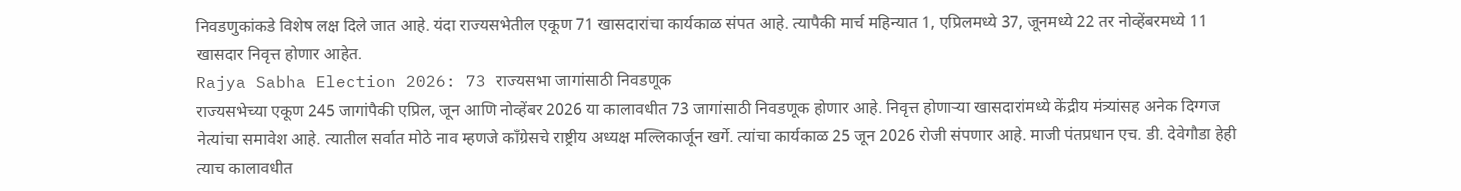निवडणुकांकडे विशेष लक्ष दिले जात आहे. यंदा राज्यसभेतील एकूण 71 खासदारांचा कार्यकाळ संपत आहे. त्यापैकी मार्च महिन्यात 1, एप्रिलमध्ये 37, जूनमध्ये 22 तर नोव्हेंबरमध्ये 11 खासदार निवृत्त होणार आहेत.
Rajya Sabha Election 2026: 73 राज्यसभा जागांसाठी निवडणूक
राज्यसभेच्या एकूण 245 जागांपैकी एप्रिल, जून आणि नोव्हेंबर 2026 या कालावधीत 73 जागांसाठी निवडणूक होणार आहे. निवृत्त होणाऱ्या खासदारांमध्ये केंद्रीय मंत्र्यांसह अनेक दिग्गज नेत्यांचा समावेश आहे. त्यातील सर्वात मोठे नाव म्हणजे काँग्रेसचे राष्ट्रीय अध्यक्ष मल्लिकार्जून खर्गे. त्यांचा कार्यकाळ 25 जून 2026 रोजी संपणार आहे. माजी पंतप्रधान एच. डी. देवेगौडा हेही त्याच कालावधीत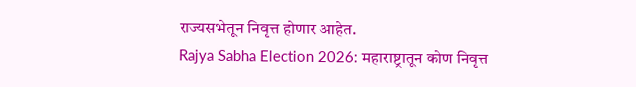राज्यसभेतून निवृत्त होणार आहेत.
Rajya Sabha Election 2026: महाराष्ट्रातून कोण निवृत्त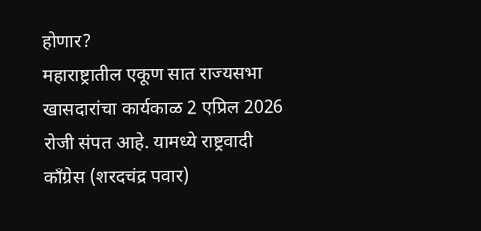होणार?
महाराष्ट्रातील एकूण सात राज्यसभा खासदारांचा कार्यकाळ 2 एप्रिल 2026 रोजी संपत आहे. यामध्ये राष्ट्रवादी काँग्रेस (शरदचंद्र पवार)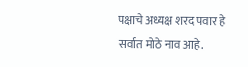पक्षाचे अध्यक्ष शरद पवार हे सर्वात मोठे नाव आहे.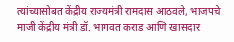त्यांच्यासोबत केंद्रीय राज्यमंत्री रामदास आठवले, भाजपचे माजी केंद्रीय मंत्री डॉ. भागवत कराड आणि खासदार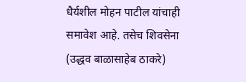धैर्यशील मोहन पाटील यांचाही समावेश आहे. तसेच शिवसेना (उद्धव बाळासाहेब ठाकरे)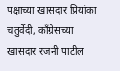पक्षाच्या खासदार प्रियांका चतुर्वेदी, काँग्रेसच्या खासदार रजनी पाटील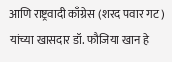आणि राष्ट्रवादी काँग्रेस (शरद पवार गट) यांच्या खासदार डॉ. फौजिया खान हे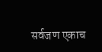सर्वजण एकाच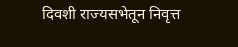दिवशी राज्यसभेतून निवृत्त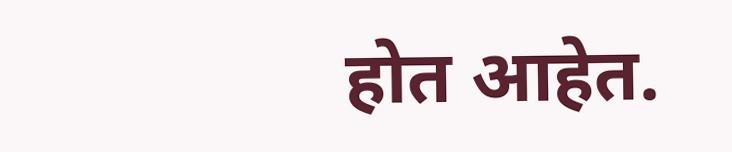होत आहेत.